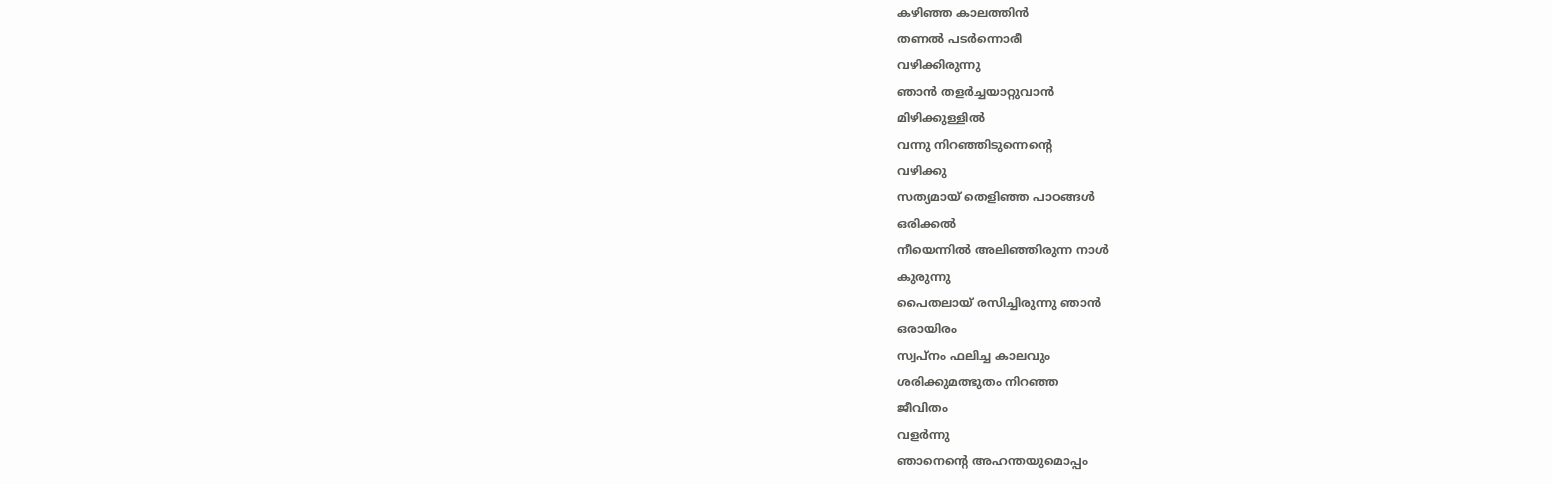കഴിഞ്ഞ കാലത്തിൻ
തണൽ പടർന്നൊരീ
വഴിക്കിരുന്നു
ഞാൻ തളർച്ചയാറ്റുവാൻ
മിഴിക്കുള്ളിൽ
വന്നു നിറഞ്ഞിടുന്നെന്റെ
വഴിക്കു
സത്യമായ് തെളിഞ്ഞ പാഠങ്ങൾ
ഒരിക്കൽ
നീയെന്നിൽ അലിഞ്ഞിരുന്ന നാൾ
കുരുന്നു
പൈതലായ് രസിച്ചിരുന്നു ഞാൻ
ഒരായിരം
സ്വപ്നം ഫലിച്ച കാലവും
ശരിക്കുമത്ഭുതം നിറഞ്ഞ
ജീവിതം
വളർന്നു
ഞാനെന്റെ അഹന്തയുമൊപ്പം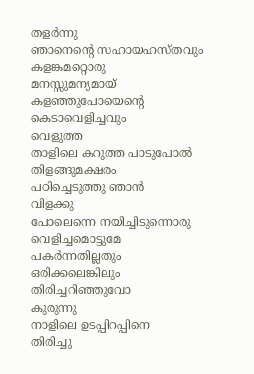തളർന്നു
ഞാനെന്റെ സഹായഹസ്തവും
കളങ്കമറ്റൊരു
മനസ്സുമന്യമായ്
കളഞ്ഞുപോയെന്റെ
കെടാവെളിച്ചവും
വെളുത്ത
താളിലെ കറുത്ത പാടുപോൽ
തിളങ്ങുമക്ഷരം
പഠിച്ചെടുത്തു ഞാൻ
വിളക്കു
പോലെന്നെ നയിച്ചിടുന്നൊരു
വെളിച്ചമൊട്ടുമേ
പകർന്നതില്ലതും
ഒരിക്കലെങ്കിലും
തിരിച്ചറിഞ്ഞുവോ
കുരുന്നു
നാളിലെ ഉടപ്പിറപ്പിനെ
തിരിച്ചു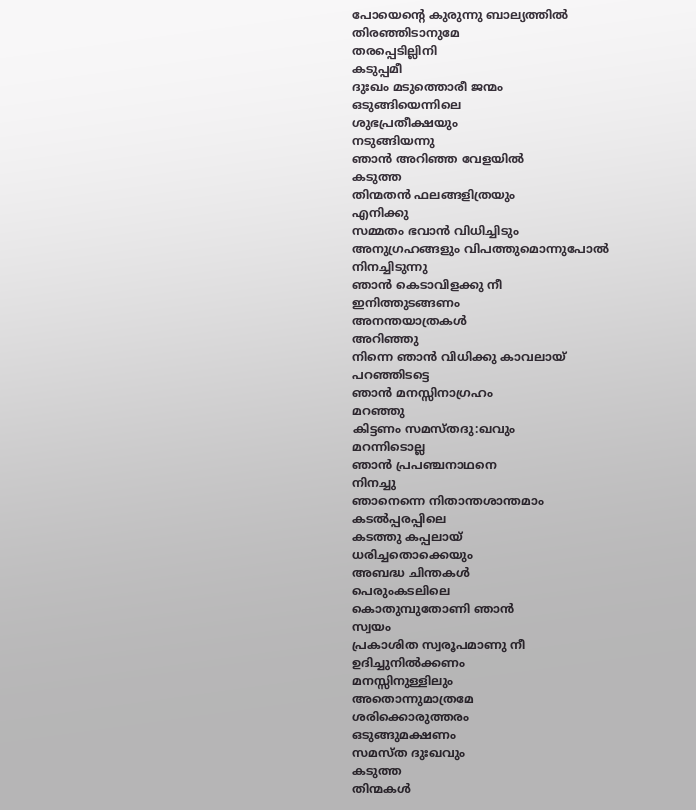പോയെന്റെ കുരുന്നു ബാല്യത്തിൽ
തിരഞ്ഞിടാനുമേ
തരപ്പെടില്ലിനി
കടുപ്പമീ
ദുഃഖം മടുത്തൊരീ ജന്മം
ഒടുങ്ങിയെന്നിലെ
ശുഭപ്രതീക്ഷയും
നടുങ്ങിയന്നു
ഞാൻ അറിഞ്ഞ വേളയിൽ
കടുത്ത
തിന്മതൻ ഫലങ്ങളിത്രയും
എനിക്കു
സമ്മതം ഭവാൻ വിധിച്ചിടും
അനുഗ്രഹങ്ങളും വിപത്തുമൊന്നുപോൽ
നിനച്ചിടുന്നു
ഞാൻ കെടാവിളക്കു നീ
ഇനിത്തുടങ്ങണം
അനന്തയാത്രകൾ
അറിഞ്ഞു
നിന്നെ ഞാൻ വിധിക്കു കാവലായ്
പറഞ്ഞിടട്ടെ
ഞാൻ മനസ്സിനാഗ്രഹം
മറഞ്ഞു
കിട്ടണം സമസ്തദു:ഖവും
മറന്നിടൊല്ല
ഞാൻ പ്രപഞ്ചനാഥനെ
നിനച്ചു
ഞാനെന്നെ നിതാന്തശാന്തമാം
കടൽപ്പരപ്പിലെ
കടത്തു കപ്പലായ്
ധരിച്ചതൊക്കെയും
അബദ്ധ ചിന്തകൾ
പെരുംകടലിലെ
കൊതുമ്പുതോണി ഞാൻ
സ്വയം
പ്രകാശിത സ്വരൂപമാണു നീ
ഉദിച്ചുനിൽക്കണം
മനസ്സിനുള്ളിലും
അതൊന്നുമാത്രമേ
ശരിക്കൊരുത്തരം
ഒടുങ്ങുമക്ഷണം
സമസ്ത ദുഃഖവും
കടുത്ത
തിന്മകൾ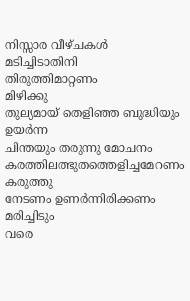നിസ്സാര വീഴ്ചകൾ
മടിച്ചിടാതിനി
തിരുത്തിമാറ്റണം
മിഴിക്കു
തുല്യമായ് തെളിഞ്ഞ ബുദ്ധിയും
ഉയർന്ന
ചിന്തയും തരുന്നു മോചനം
കരത്തിലത്ഭുതത്തെളിച്ചമേറണം
കരുത്തു
നേടണം ഉണർന്നിരിക്കണം
മരിച്ചിടും
വരെ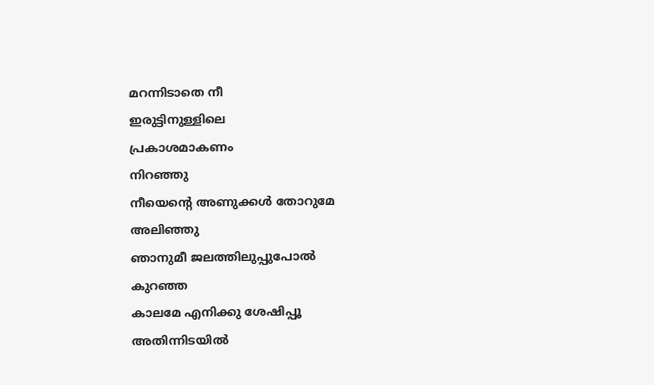മറന്നിടാതെ നീ
ഇരുട്ടിനുള്ളിലെ
പ്രകാശമാകണം
നിറഞ്ഞു
നീയെന്റെ അണുക്കൾ തോറുമേ
അലിഞ്ഞു
ഞാനുമീ ജലത്തിലുപ്പുപോൽ
കുറഞ്ഞ
കാലമേ എനിക്കു ശേഷിപ്പൂ
അതിന്നിടയിൽ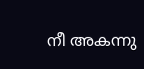നീ അകന്നു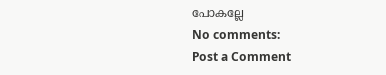പോകല്ലേ
No comments:
Post a Comment